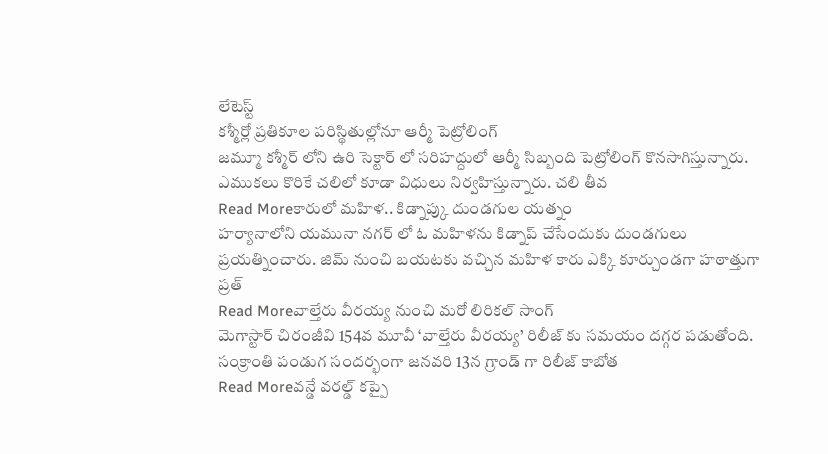లేటెస్ట్
కశ్మీర్లో ప్రతికూల పరిస్థితుల్లోనూ ఆర్మీ పెట్రోలింగ్
జమ్మూ కశ్మీర్ లోని ఉరి సెక్టార్ లో సరిహద్దులో ఆర్మీ సిబ్బంది పెట్రోలింగ్ కొనసాగిస్తున్నారు. ఎముకలు కొరికే చలిలో కూడా విధులు నిర్వహిస్తున్నారు. చలి తీవ
Read Moreకారులో మహిళ.. కిడ్నాప్కు దుండగుల యత్నం
హర్యానాలోని యమునా నగర్ లో ఓ మహిళను కిడ్నాప్ చేసేందుకు దుండగులు ప్రయత్నించారు. జిమ్ నుంచి బయటకు వచ్చిన మహిళ కారు ఎక్కి కూర్చుండగా హఠాత్తుగా ప్రత్
Read Moreవాల్తేరు వీరయ్య నుంచి మరో లిరికల్ సాంగ్
మెగాస్టార్ చిరంజీవి 154వ మూవీ ‘వాల్తేరు వీరయ్య’ రిలీజ్ కు సమయం దగ్గర పడుతోంది. సంక్రాంతి పండుగ సందర్భంగా జనవరి 13న గ్రాండ్ గా రిలీజ్ కాబోత
Read Moreవన్డే వరల్డ్ కప్పై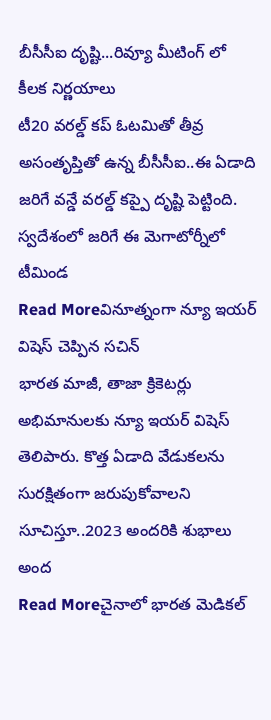బీసీసీఐ దృష్టి...రివ్యూ మీటింగ్ లో కీలక నిర్ణయాలు
టీ20 వరల్డ్ కప్ ఓటమితో తీవ్ర అసంతృప్తితో ఉన్న బీసీసీఐ..ఈ ఏడాది జరిగే వన్డే వరల్డ్ కప్పై దృష్టి పెట్టింది. స్వదేశంలో జరిగే ఈ మెగాటోర్నీలో టీమిండ
Read Moreవినూత్నంగా న్యూ ఇయర్ విషెస్ చెప్పిన సచిన్
భారత మాజీ, తాజా క్రికెటర్లు అభిమానులకు న్యూ ఇయర్ విషెస్ తెలిపారు. కొత్త ఏడాది వేడుకలను సురక్షితంగా జరుపుకోవాలని సూచిస్తూ..2023 అందరికి శుభాలు అంద
Read Moreచైనాలో భారత మెడికల్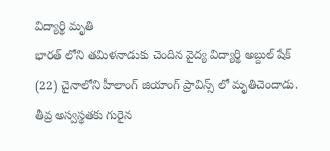విద్యార్థి మృతి
భారత్ లోని తమిళనాడుకు చెందిన వైద్య విద్యార్థి అబ్దుల్ షేక్ (22) చైనాలోని హీలాంగ్ జియాంగ్ ప్రావిన్స్ లో మృతిచెందాడు. తీవ్ర అస్వస్థతకు గురైన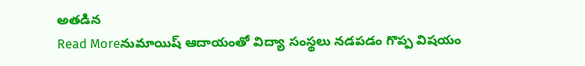అతడిన
Read Moreనుమాయిష్ ఆదాయంతో విద్యా సంస్థలు నడపడం గొప్ప విషయం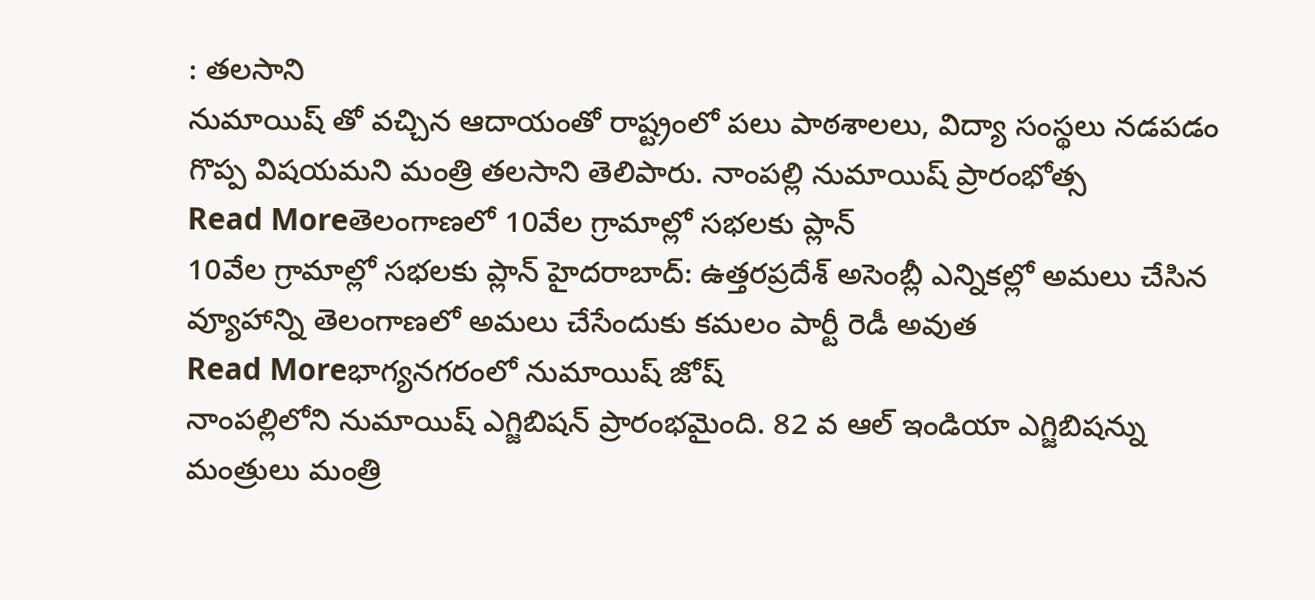: తలసాని
నుమాయిష్ తో వచ్చిన ఆదాయంతో రాష్ట్రంలో పలు పాఠశాలలు, విద్యా సంస్థలు నడపడం గొప్ప విషయమని మంత్రి తలసాని తెలిపారు. నాంపల్లి నుమాయిష్ ప్రారంభోత్స
Read Moreతెలంగాణలో 10వేల గ్రామాల్లో సభలకు ప్లాన్
10వేల గ్రామాల్లో సభలకు ప్లాన్ హైదరాబాద్: ఉత్తరప్రదేశ్ అసెంబ్లీ ఎన్నికల్లో అమలు చేసిన వ్యూహాన్ని తెలంగాణలో అమలు చేసేందుకు కమలం పార్టీ రెడీ అవుత
Read Moreభాగ్యనగరంలో నుమాయిష్ జోష్
నాంపల్లిలోని నుమాయిష్ ఎగ్జిబిషన్ ప్రారంభమైంది. 82 వ ఆల్ ఇండియా ఎగ్జిబిషన్ను మంత్రులు మంత్రి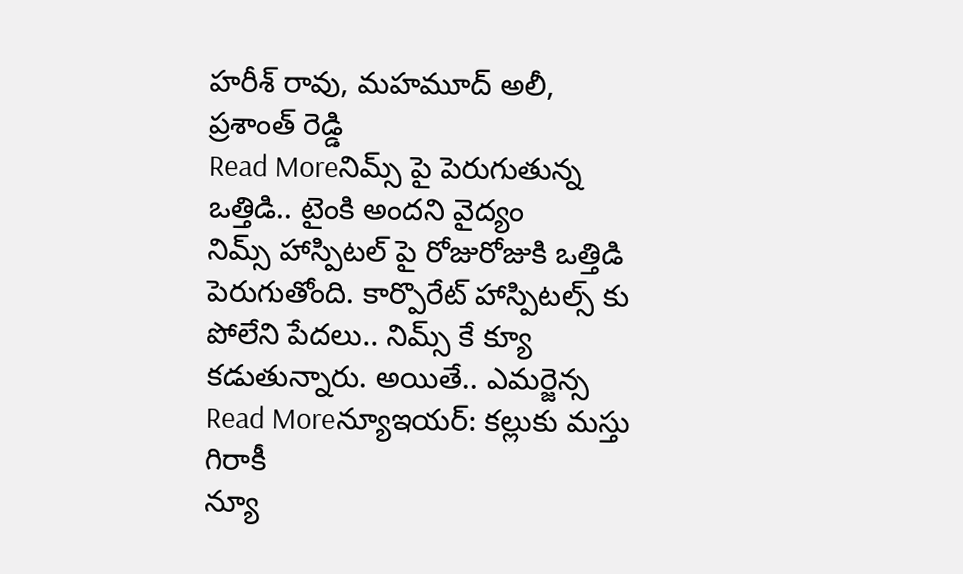హరీశ్ రావు, మహమూద్ అలీ, ప్రశాంత్ రెడ్డి
Read Moreనిమ్స్ పై పెరుగుతున్న ఒత్తిడి.. టైంకి అందని వైద్యం
నిమ్స్ హాస్పిటల్ పై రోజురోజుకి ఒత్తిడి పెరుగుతోంది. కార్పొరేట్ హాస్పిటల్స్ కు పోలేని పేదలు.. నిమ్స్ కే క్యూ కడుతున్నారు. అయితే.. ఎమర్జెన్స
Read Moreన్యూఇయర్: కల్లుకు మస్తు గిరాకీ
న్యూ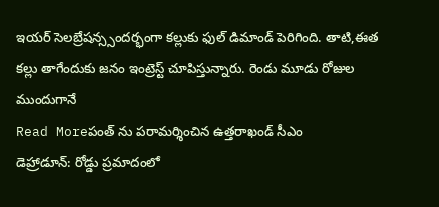ఇయర్ సెలబ్రేషన్స్సందర్భంగా కల్లుకు ఫుల్ డిమాండ్ పెరిగింది. తాటి,ఈత కల్లు తాగేందుకు జనం ఇంట్రెస్ట్ చూపిస్తున్నారు. రెండు మూడు రోజుల ముందుగానే
Read Moreపంత్ ను పరామర్శించిన ఉత్తరాఖండ్ సీఎం
డెహ్రాడూన్: రోడ్డు ప్రమాదంలో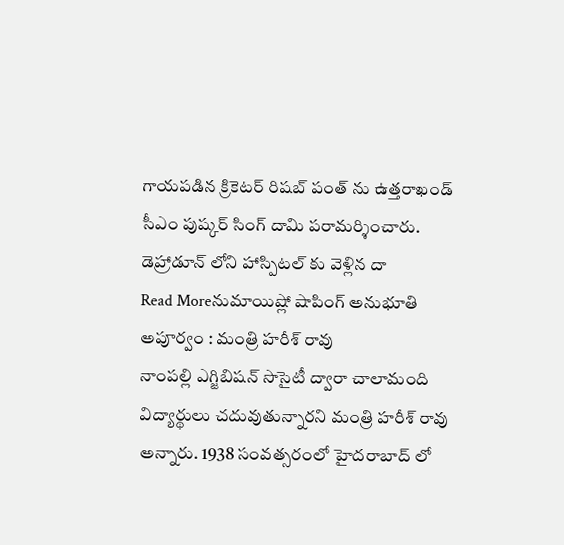గాయపడిన క్రికెటర్ రిషబ్ పంత్ ను ఉత్తరాఖండ్ సీఎం పుష్కర్ సింగ్ దామి పరామర్శించారు. డెహ్రాడూన్ లోని హాస్పిటల్ కు వెళ్లిన దా
Read Moreనుమాయిష్లో షాపింగ్ అనుభూతి అపూర్వం : మంత్రి హరీశ్ రావు
నాంపల్లి ఎగ్జిబిషన్ సొసైటీ ద్వారా చాలామంది విద్యార్థులు చదువుతున్నారని మంత్రి హరీశ్ రావు అన్నారు. 1938 సంవత్సరంలో హైదరాబాద్ లో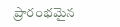ప్రారంభమైన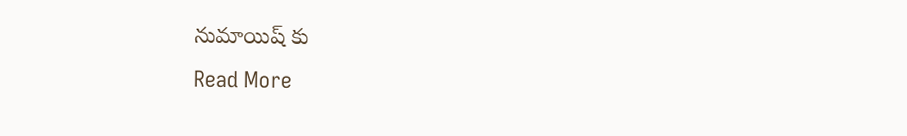నుమాయిష్ కు
Read More